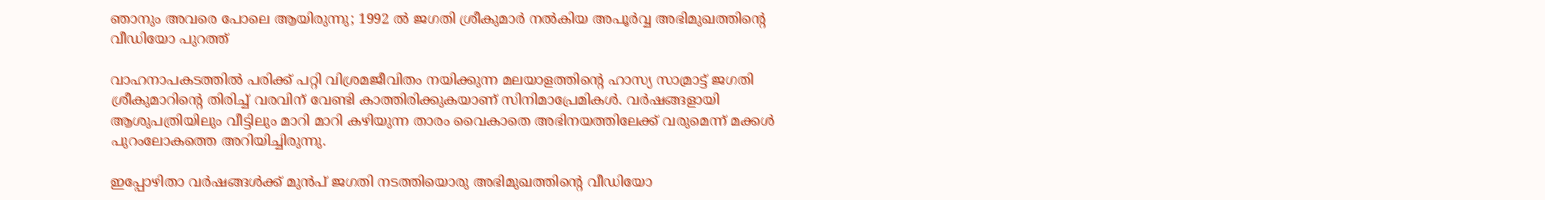ഞാനും അവരെ പോലെ ആയിരുന്നു; 1992 ല്‍ ജഗതി ശ്രീകുമാര്‍ നല്‍കിയ അപൂര്‍വ്വ അഭിമുഖത്തിന്റെ വീഡിയോ പുറത്ത്

വാഹനാപകടത്തില്‍ പരിക്ക് പറ്റി വിശ്രമജീവിതം നയിക്കുന്ന മലയാളത്തിന്റെ ഹാസ്യ സാമ്രാട്ട് ജഗതി ശ്രീകുമാറിന്റെ തിരിച്ച് വരവിന് വേണ്ടി കാത്തിരിക്കുകയാണ് സിനിമാപ്രേമികള്‍. വര്‍ഷങ്ങളായി ആശുപത്രിയിലും വീട്ടിലും മാറി മാറി കഴിയുന്ന താരം വൈകാതെ അഭിനയത്തിലേക്ക് വരുമെന്ന് മക്കള്‍ പുറംലോകത്തെ അറിയിച്ചിരുന്നു.

ഇപ്പോഴിതാ വര്‍ഷങ്ങള്‍ക്ക് മുന്‍പ് ജഗതി നടത്തിയൊരു അഭിമുഖത്തിന്റെ വീഡിയോ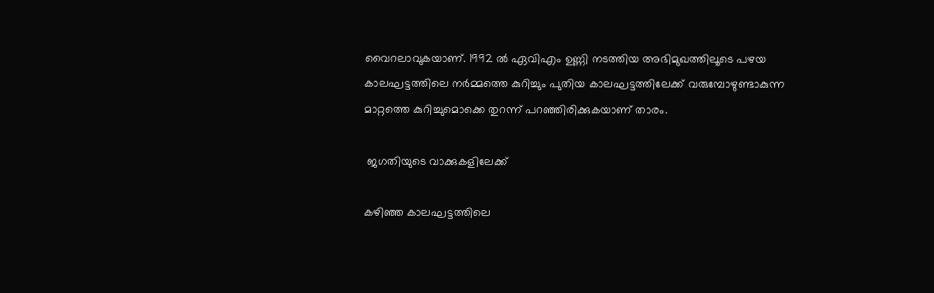വൈറലാവുകയാണ്. 1992 ല്‍ ഏവിഎം ഉണ്ണി നടത്തിയ അഭിമുഖത്തിലൂടെ പഴയ കാലഘട്ടത്തിലെ നര്‍മ്മത്തെ കുറിച്ചും പുതിയ കാലഘട്ടത്തിലേക്ക് വരുമ്പോഴുണ്ടാകുന്ന മാറ്റത്തെ കുറിച്ചുമൊക്കെ തുറന്ന് പറഞ്ഞിരിക്കുകയാണ് താരം.

 ജഗതിയുടെ വാക്കുകളിലേക്ക്

കഴിഞ്ഞ കാലഘട്ടത്തിലെ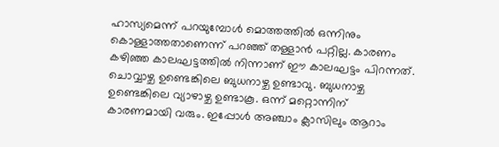ഹാസ്യമെന്ന് പറയുമ്പോള്‍ മൊത്തത്തില്‍ ഒന്നിനും കൊള്ളാത്തതാണെന്ന് പറഞ്ഞ് തള്ളാന്‍ പറ്റില്ല. കാരണം കഴിഞ്ഞ കാലഘട്ടത്തില്‍ നിന്നാണ് ഈ കാലഘട്ടം പിറന്നത്. ചൊവ്വാഴ്ച ഉണ്ടെങ്കിലെ ബുധനാഴ്ച ഉണ്ടാവു. ബുധനാഴ്ച ഉണ്ടെങ്കിലെ വ്യാഴാഴ്ച ഉണ്ടാകൂ. ഒന്ന് മറ്റൊന്നിന് കാരണമായി വരും. ഇപ്പോള്‍ അഞ്ചാം ക്ലാസിലും ആറാം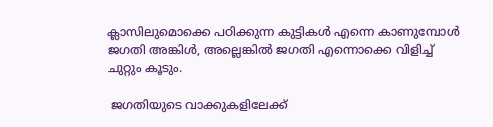ക്ലാസിലുമൊക്കെ പഠിക്കുന്ന കുട്ടികള്‍ എന്നെ കാണുമ്പോള്‍ ജഗതി അങ്കിള്‍, അല്ലെങ്കില്‍ ജഗതി എന്നൊക്കെ വിളിച്ച് ചുറ്റും കൂടും.

 ജഗതിയുടെ വാക്കുകളിലേക്ക്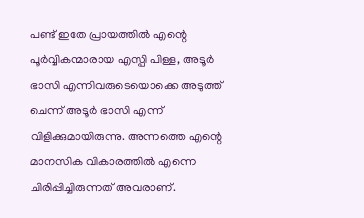പണ്ട് ഇതേ പ്രായത്തില്‍ എന്റെ പൂര്‍വ്വികന്മാരായ എസ്പി പിള്ള, അടൂര്‍ ഭാസി എന്നിവരുടെയൊക്കെ അടുത്ത് ചെന്ന് അടൂര്‍ ഭാസി എന്ന് വിളിക്കുമായിരുന്നു. അന്നത്തെ എന്റെ മാനസിക വികാരത്തില്‍ എന്നെ ചിരിപ്പിച്ചിരുന്നത് അവരാണ്.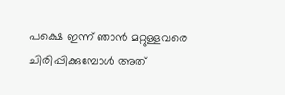പക്ഷെ ഇന്ന് ഞാന്‍ മറ്റുള്ളവരെ ചിരിപ്പിക്കുമ്പോള്‍ അത്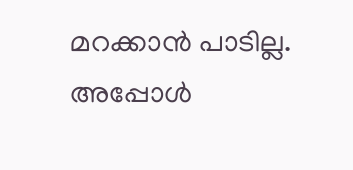മറക്കാന്‍ പാടില്ല. അപ്പോള്‍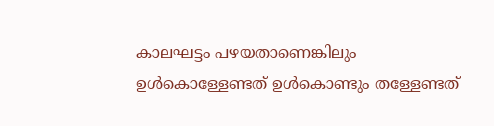കാലഘട്ടം പഴയതാണെങ്കിലും ഉള്‍കൊള്ളേണ്ടത് ഉള്‍കൊണ്ടും തള്ളേണ്ടത്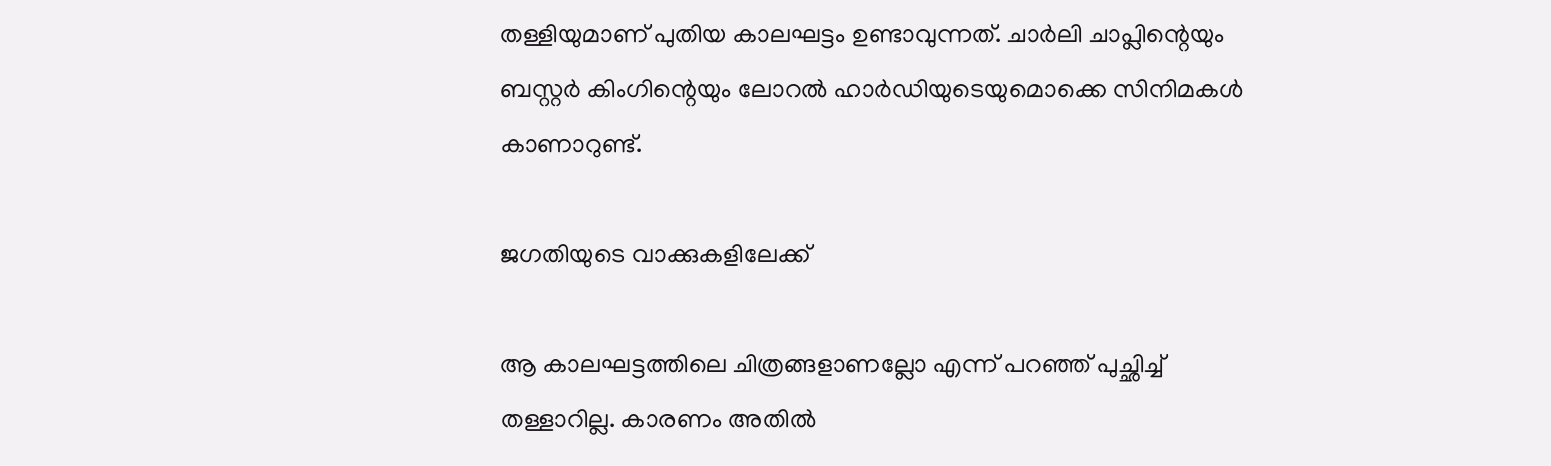തള്ളിയുമാണ് പുതിയ കാലഘട്ടം ഉണ്ടാവുന്നത്. ചാര്‍ലി ചാപ്ലിന്റെയും ബസ്റ്റര്‍ കിംഗിന്റെയും ലോറല്‍ ഹാര്‍ഡിയുടെയുമൊക്കെ സിനിമകള്‍ കാണാറുണ്ട്.

ജഗതിയുടെ വാക്കുകളിലേക്ക്

ആ കാലഘട്ടത്തിലെ ചിത്രങ്ങളാണല്ലോ എന്ന് പറഞ്ഞ് പുച്ഛിച്ച് തള്ളാറില്ല. കാരണം അതില്‍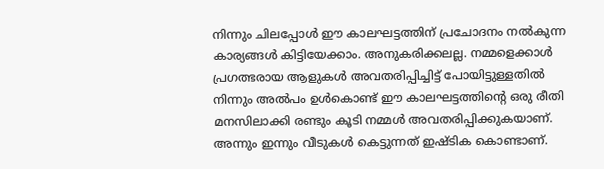നിന്നും ചിലപ്പോള്‍ ഈ കാലഘട്ടത്തിന് പ്രചോദനം നല്‍കുന്ന കാര്യങ്ങള്‍ കിട്ടിയേക്കാം. അനുകരിക്കലല്ല. നമ്മളെക്കാള്‍ പ്രഗത്ഭരായ ആളുകള്‍ അവതരിപ്പിച്ചിട്ട് പോയിട്ടുള്ളതില്‍ നിന്നും അല്‍പം ഉള്‍കൊണ്ട് ഈ കാലഘട്ടത്തിന്റെ ഒരു രീതി മനസിലാക്കി രണ്ടും കൂടി നമ്മള്‍ അവതരിപ്പിക്കുകയാണ്. അന്നും ഇന്നും വീടുകള്‍ കെട്ടുന്നത് ഇഷ്ടിക കൊണ്ടാണ്.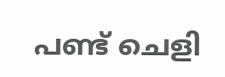പണ്ട് ചെളി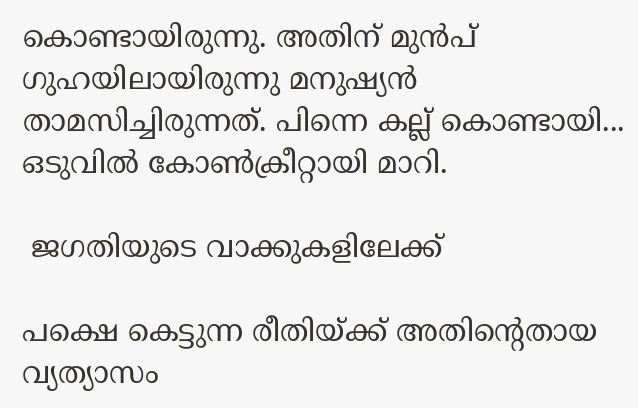കൊണ്ടായിരുന്നു. അതിന് മുന്‍പ് ഗുഹയിലായിരുന്നു മനുഷ്യന്‍ താമസിച്ചിരുന്നത്. പിന്നെ കല്ല് കൊണ്ടായി... ഒടുവില്‍ കോണ്‍ക്രീറ്റായി മാറി.

 ജഗതിയുടെ വാക്കുകളിലേക്ക്

പക്ഷെ കെട്ടുന്ന രീതിയ്ക്ക് അതിന്റെതായ വ്യത്യാസം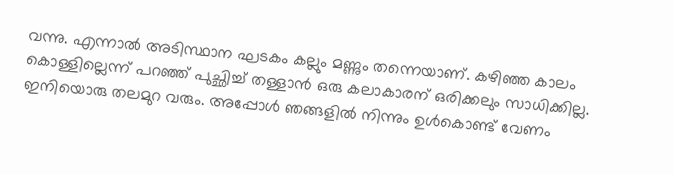വന്നു. എന്നാല്‍ അടിസ്ഥാന ഘടകം കല്ലും മണ്ണും തന്നെയാണ്. കഴിഞ്ഞ കാലം കൊള്ളില്ലെന്ന് പറഞ്ഞ് പുച്ഛിച്ച് തള്ളാന്‍ ഒരു കലാകാരന് ഒരിക്കലും സാധിക്കില്ല. ഇനിയൊരു തലമുറ വരും. അപ്പോള്‍ ഞങ്ങളില്‍ നിന്നും ഉള്‍കൊണ്ട് വേണം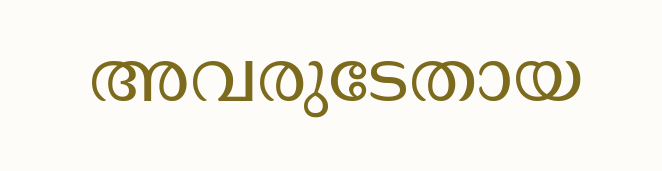അവരുടേതായ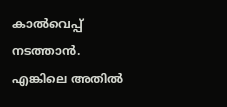കാല്‍വെപ്പ് നടത്താന്‍. എങ്കിലെ അതില്‍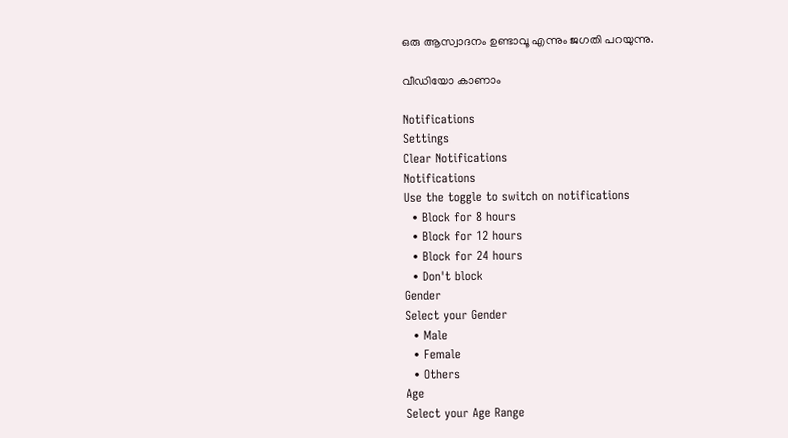ഒരു ആസ്വാദനം ഉണ്ടാവൂ എന്നും ജഗതി പറയുന്നു.

വീഡിയോ കാണാം

Notifications
Settings
Clear Notifications
Notifications
Use the toggle to switch on notifications
  • Block for 8 hours
  • Block for 12 hours
  • Block for 24 hours
  • Don't block
Gender
Select your Gender
  • Male
  • Female
  • Others
Age
Select your Age Range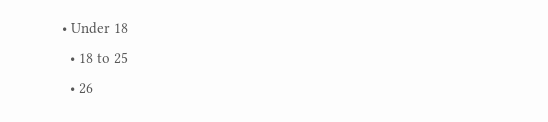• Under 18
  • 18 to 25
  • 26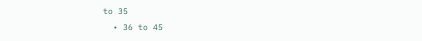to 35
  • 36 to 45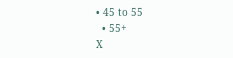• 45 to 55
  • 55+
X